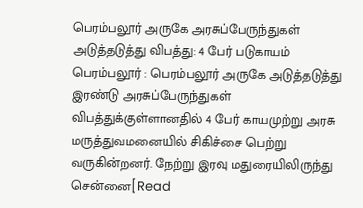பெரம்பலூர் அருகே அரசுப்பேருந்துகள் அடுத்தடுத்து விபத்து: 4 பேர் படுகாயம்
பெரம்பலூர் : பெரம்பலூர் அருகே அடுத்தடுத்து இரண்டு அரசுப்பேருந்துகள் விபத்துக்குள்ளானதில் 4 பேர் காயமுற்று அரசு மருத்துவமனையில் சிகிச்சை பெற்று வருகின்றனர். நேற்று இரவு மதுரையிலிருந்து சென்னை[Read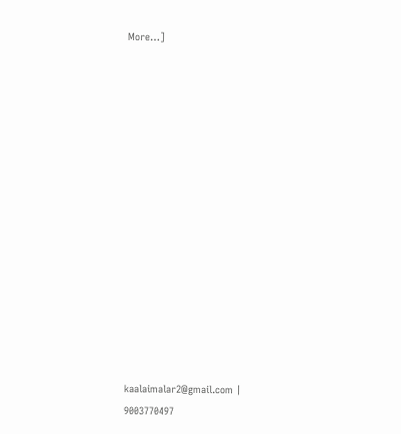More…]















kaalaimalar2@gmail.com |
9003770497